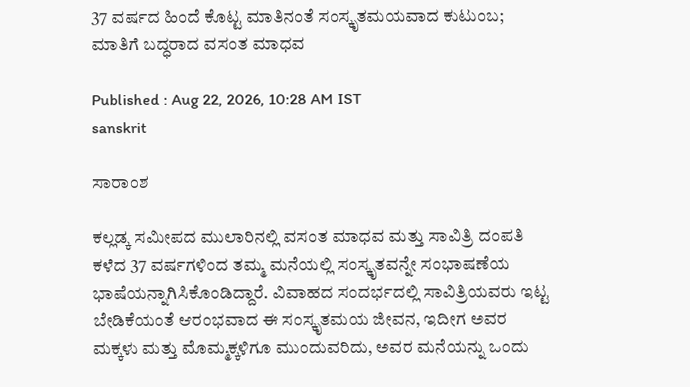37 ವರ್ಷದ ಹಿಂದೆ ಕೊಟ್ಟ ಮಾತಿನಂತೆ ಸಂಸ್ಕೃತಮಯವಾದ ಕುಟುಂಬ; ಮಾತಿಗೆ ಬದ್ಧರಾದ ವಸಂತ ಮಾಧವ

Published : Aug 22, 2026, 10:28 AM IST
sanskrit

ಸಾರಾಂಶ

ಕಲ್ಲಡ್ಕ ಸಮೀಪದ ಮುಲಾರಿನಲ್ಲಿ ವಸಂತ ಮಾಧವ ಮತ್ತು ಸಾವಿತ್ರಿ ದಂಪತಿ ಕಳೆದ 37 ವರ್ಷಗಳಿಂದ ತಮ್ಮ ಮನೆಯಲ್ಲಿ ಸಂಸ್ಕೃತವನ್ನೇ ಸಂಭಾಷಣೆಯ ಭಾಷೆಯನ್ನಾಗಿಸಿಕೊಂಡಿದ್ದಾರೆ. ವಿವಾಹದ ಸಂದರ್ಭದಲ್ಲಿ ಸಾವಿತ್ರಿಯವರು ಇಟ್ಟ ಬೇಡಿಕೆಯಂತೆ ಆರಂಭವಾದ ಈ ಸಂಸ್ಕೃತಮಯ ಜೀವನ, ಇದೀಗ ಅವರ ಮಕ್ಕಳು ಮತ್ತು ಮೊಮ್ಮಕ್ಕಳಿಗೂ ಮುಂದುವರಿದು, ಅವರ ಮನೆಯನ್ನು ಒಂದು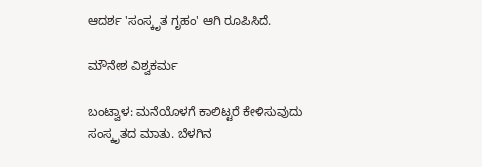ಆದರ್ಶ 'ಸಂಸ್ಕೃತ ಗೃಹಂ' ಆಗಿ ರೂಪಿಸಿದೆ.

ಮೌನೇಶ ವಿಶ್ವಕರ್ಮ

ಬಂಟ್ವಾಳ: ಮನೆಯೊಳಗೆ ಕಾಲಿಟ್ಟರೆ ಕೇಳಿಸುವುದು ಸಂಸ್ಕೃತದ ಮಾತು. ಬೆಳಗಿನ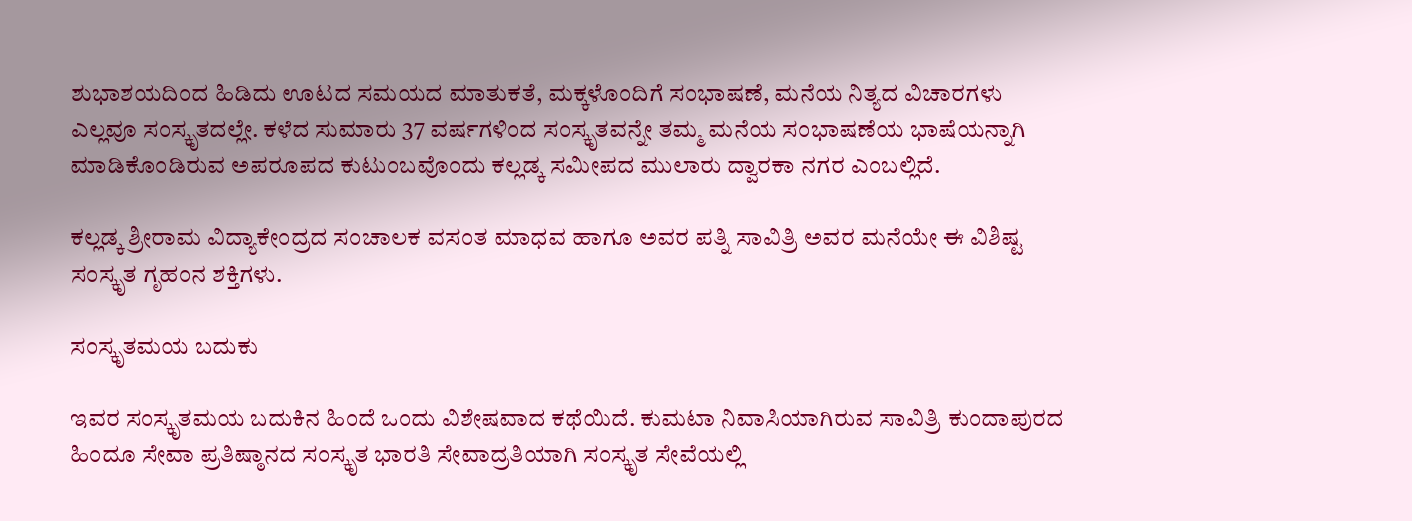ಶುಭಾಶಯದಿಂದ ಹಿಡಿದು ಊಟದ ಸಮಯದ ಮಾತುಕತೆ, ಮಕ್ಕಳೊಂದಿಗೆ ಸಂಭಾಷಣೆ, ಮನೆಯ ನಿತ್ಯದ ವಿಚಾರಗಳು ಎಲ್ಲವೂ ಸಂಸ್ಕೃತದಲ್ಲೇ. ಕಳೆದ ಸುಮಾರು 37 ವರ್ಷಗಳಿಂದ ಸಂಸ್ಕೃತವನ್ನೇ ತಮ್ಮ ಮನೆಯ ಸಂಭಾಷಣೆಯ ಭಾಷೆಯನ್ನಾಗಿ ಮಾಡಿಕೊಂಡಿರುವ ಅಪರೂಪದ ಕುಟುಂಬವೊಂದು ಕಲ್ಲಡ್ಕ ಸಮೀಪದ ಮುಲಾರು ದ್ವಾರಕಾ ನಗರ ಎಂಬಲ್ಲಿದೆ.

ಕಲ್ಲಡ್ಕ ಶ್ರೀರಾಮ ವಿದ್ಯಾಕೇಂದ್ರದ ಸಂಚಾಲಕ ವಸಂತ ಮಾಧವ ಹಾಗೂ ಅವರ ಪತ್ನಿ ಸಾವಿತ್ರಿ ಅವರ ಮನೆಯೇ ಈ ವಿಶಿಷ್ಟ ಸಂಸ್ಕೃತ ಗೃಹಂನ ಶಕ್ತಿಗಳು.

ಸಂಸ್ಕೃತಮಯ ಬದುಕು

ಇವರ ಸಂಸ್ಕೃತಮಯ ಬದುಕಿನ ಹಿಂದೆ ಒಂದು ವಿಶೇಷವಾದ ಕಥೆಯಿದೆ. ಕುಮಟಾ ನಿವಾಸಿಯಾಗಿರುವ ಸಾವಿತ್ರಿ ಕುಂದಾಪುರದ ಹಿಂದೂ ಸೇವಾ ಪ್ರತಿಷ್ಠಾನದ ಸಂಸ್ಕೃತ ಭಾರತಿ ಸೇವಾದ್ರತಿಯಾಗಿ ಸಂಸ್ಕೃತ ಸೇವೆಯಲ್ಲಿ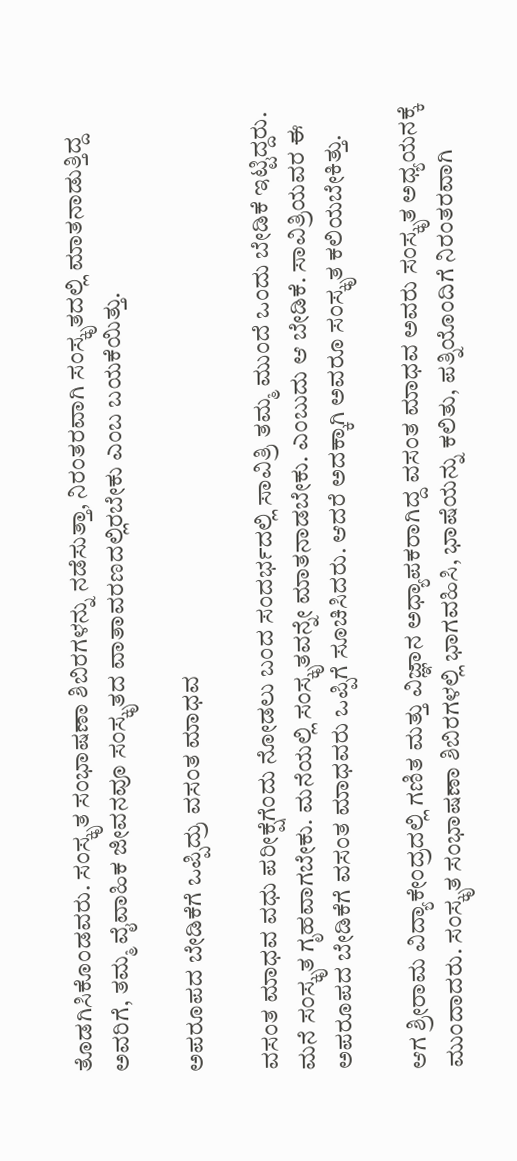ತೊಡಗಿಸಿಕೊಂಡವರು. ಸಂಸ್ಕೃತ ಸಂಭಾಷಣಾ ಶಿಬಿರಗಳನ್ನು ನಡೆಸುತ್ತಾ, ನಿರಂತರವಾಗಿ ಸಂಸ್ಕೃತದಲ್ಲಿ ಮಾತನಾಡುತ್ತಿದ್ದ ಅವರಿಗೆ, ತಮ್ಮ ವೈವಾಹಿಕ ಜೀವನವೂ ಸಂಸ್ಕೃತದ ವಾತಾವರಣದಲ್ಲಿರಬೇಕು ಎಂಬ ಬಯಕೆಯಿತ್ತು.

ಅಪರೂಪದ ಬೇಡಿಕೆಗೆ ಒಪ್ಪಿದ್ರು ವಸಂತ ಮಾಧವ

ವಸಂತ ಮಾಧವ ವಧು ಪರೀಕ್ಷೆಗೆಂದು ನೋಡಲು ಬಂದ ಸಂದರ್ಭದಲ್ಲಿ ಸಾವಿತ್ರಿ ತಮ್ಮ ಮುಂದೆ ಒಂದು ಬೇಡಿಕೆ ಇಟ್ಟಿದ್ದರು. ಮನೆ ಸಂಸ್ಕೃತ ಗೃಹವಾಗಬೇಕು. ಮನೆಯಲ್ಲಿ ಸಂಸ್ಕೃತವನ್ನೇ ಮಾತನಾಡಬೇಕು. ಎಂಬುದು ಆ ಬೇಡಿಕೆ. ಸಾವಿತ್ರಿಯವರ ಈ ಅಪರೂಪದ ಬೇಡಿಕೆಗೆ ವಸಂತ ಮಾಧವರು ಒಪ್ಪಿಗೆ ಸೂಚಿಸಿದರು. ಆದರೆ ಅದಕ್ಕಾಗಿ ಅವರೂ ಸಂಸ್ಕೃತ ಕಲಿಯಬೇಕಿತ್ತು.

ಆಗ ಶ್ರೀರಾಮ ವಿದ್ಯಾಕೇಂದ್ರದಲ್ಲಿ ಗಣಿತ ಮತ್ತು ವಿಜ್ಞಾನ ಅಧ್ಯಾಪಕರಾಗಿದ್ದ ವಸಂತ ಮಾಧವ ಅವರು ಸಂಸ್ಕೃತ ಅಧ್ಯಯನಕ್ಕೆ ಮುಂದಾದರು. ಸಂಸ್ಕೃತ ಸಂಭಾಷಣಾ ಶಿಬಿರಗಳಲ್ಲಿ ಭಾಗವಹಿಸಿ, ಭಾಷೆಯನ್ನು ಕಲಿತು, ಪತ್ನಿಯೊಂದಿಗೆ ನಿರಂತರವಾಗಿ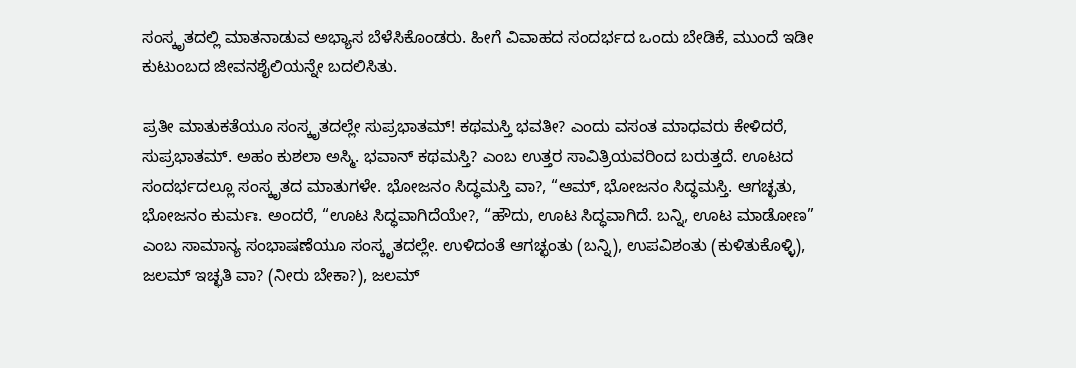ಸಂಸ್ಕೃತದಲ್ಲಿ ಮಾತನಾಡುವ ಅಭ್ಯಾಸ ಬೆಳೆಸಿಕೊಂಡರು. ಹೀಗೆ ವಿವಾಹದ ಸಂದರ್ಭದ ಒಂದು ಬೇಡಿಕೆ, ಮುಂದೆ ಇಡೀ ಕುಟುಂಬದ ಜೀವನಶೈಲಿಯನ್ನೇ ಬದಲಿಸಿತು.

ಪ್ರತೀ ಮಾತುಕತೆಯೂ ಸಂಸ್ಕೃತದಲ್ಲೇ ಸುಪ್ರಭಾತಮ್! ಕಥಮಸ್ತಿ ಭವತೀ? ಎಂದು ವಸಂತ ಮಾಧವರು ಕೇಳಿದರೆ, ಸುಪ್ರಭಾತಮ್. ಅಹಂ ಕುಶಲಾ ಅಸ್ಮಿ. ಭವಾನ್ ಕಥಮಸ್ತಿ? ಎಂಬ ಉತ್ತರ ಸಾವಿತ್ರಿಯವರಿಂದ ಬರುತ್ತದೆ. ಊಟದ ಸಂದರ್ಭದಲ್ಲೂ ಸಂಸ್ಕೃತದ ಮಾತುಗಳೇ. ಭೋಜನಂ ಸಿದ್ಧಮಸ್ತಿ ವಾ?, “ಆಮ್, ಭೋಜನಂ ಸಿದ್ಧಮಸ್ತಿ. ಆಗಚ್ಛತು, ಭೋಜನಂ ಕುರ್ಮಃ. ಅಂದರೆ, “ಊಟ ಸಿದ್ಧವಾಗಿದೆಯೇ?, “ಹೌದು, ಊಟ ಸಿದ್ಧವಾಗಿದೆ. ಬನ್ನಿ, ಊಟ ಮಾಡೋಣ” ಎಂಬ ಸಾಮಾನ್ಯ ಸಂಭಾಷಣೆಯೂ ಸಂಸ್ಕೃತದಲ್ಲೇ. ಉಳಿದಂತೆ ಆಗಚ್ಛಂತು (ಬನ್ನಿ), ಉಪವಿಶಂತು (ಕುಳಿತುಕೊಳ್ಳಿ), ಜಲಮ್ ಇಚ್ಛತಿ ವಾ? (ನೀರು ಬೇಕಾ?), ಜಲಮ್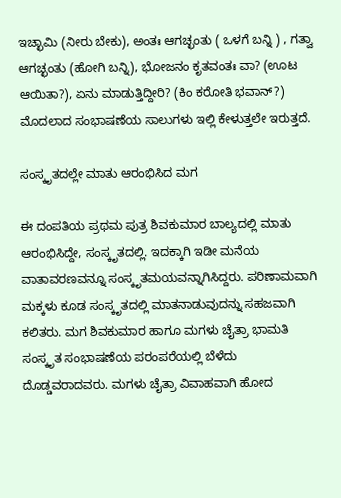ಇಚ್ಛಾಮಿ (ನೀರು ಬೇಕು), ಅಂತಃ ಆಗಚ್ಛಂತು ( ಒಳಗೆ ಬನ್ನಿ ) , ಗತ್ವಾ ಆಗಚ್ಛಂತು (ಹೋಗಿ ಬನ್ನಿ), ಭೋಜನಂ ಕೃತವಂತಃ ವಾ? (ಊಟ ಆಯಿತಾ?), ಏನು ಮಾಡುತ್ತಿದ್ದೀರಿ? (ಕಿಂ ಕರೋತಿ ಭವಾನ್?) ಮೊದಲಾದ ಸಂಭಾಷಣೆಯ ಸಾಲುಗಳು ಇಲ್ಲಿ ಕೇಳುತ್ತಲೇ ಇರುತ್ತದೆ.

ಸಂಸ್ಕೃತದಲ್ಲೇ ಮಾತು ಆರಂಭಿಸಿದ ಮಗ

ಈ ದಂಪತಿಯ ಪ್ರಥಮ ಪುತ್ರ ಶಿವಕುಮಾರ ಬಾಲ್ಯದಲ್ಲಿ ಮಾತು ಆರಂಭಿಸಿದ್ದೇ, ಸಂಸ್ಕೃತದಲ್ಲಿ. ಇದಕ್ಕಾಗಿ ಇಡೀ ಮನೆಯ ವಾತಾವರಣವನ್ನೂ ಸಂಸ್ಕೃತಮಯವನ್ನಾಗಿಸಿದ್ದರು. ಪರಿಣಾಮವಾಗಿ ಮಕ್ಕಳು ಕೂಡ ಸಂಸ್ಕೃತದಲ್ಲಿ ಮಾತನಾಡುವುದನ್ನು ಸಹಜವಾಗಿ ಕಲಿತರು. ಮಗ ಶಿವಕುಮಾರ ಹಾಗೂ ಮಗಳು ಚೈತ್ರಾ ಭಾಮತಿ ಸಂಸ್ಕೃತ ಸಂಭಾಷಣೆಯ ಪರಂಪರೆಯಲ್ಲಿ ಬೆಳೆದು ದೊಡ್ಡವರಾದವರು. ಮಗಳು ಚೈತ್ರಾ ವಿವಾಹವಾಗಿ ಹೋದ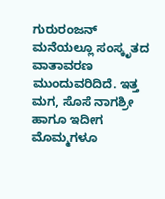ಗುರುರಂಜನ್‌ ಮನೆಯಲ್ಲೂ ಸಂಸ್ಕೃತದ ವಾತಾವರಣ ಮುಂದುವರಿದಿದೆ. ಇತ್ತ ಮಗ, ಸೊಸೆ ನಾಗಶ್ರೀ ಹಾಗೂ ಇದೀಗ ಮೊಮ್ಮಗಳೂ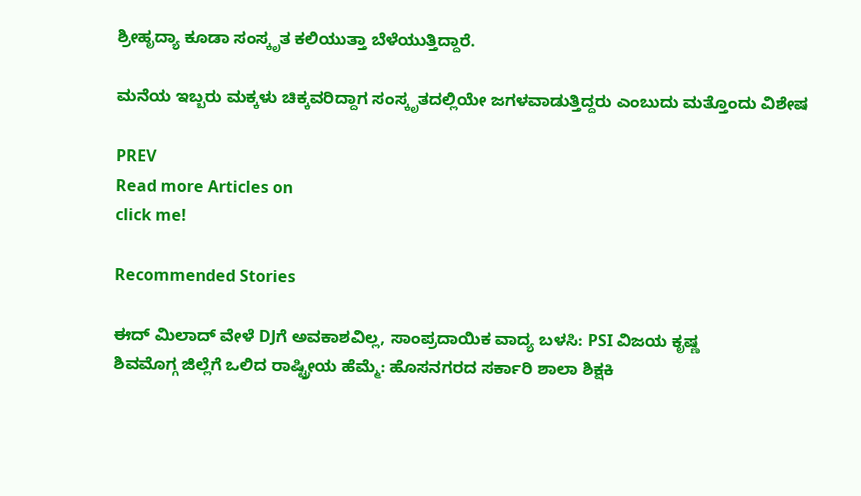ಶ್ರೀಹೃದ್ಯಾ ಕೂಡಾ ಸಂಸ್ಕೃತ ಕಲಿಯುತ್ತಾ ಬೆಳೆಯುತ್ತಿದ್ದಾರೆ.

ಮನೆಯ ಇಬ್ಬರು ಮಕ್ಕಳು ಚಿಕ್ಕವರಿದ್ದಾಗ ಸಂಸ್ಕೃತದಲ್ಲಿಯೇ ಜಗಳವಾಡುತ್ತಿದ್ದರು ಎಂಬುದು ಮತ್ತೊಂದು ವಿಶೇಷ

PREV
Read more Articles on
click me!

Recommended Stories

ಈದ್ ಮಿಲಾದ್ ವೇಳೆ DJಗೆ ಅವಕಾಶವಿಲ್ಲ, ಸಾಂಪ್ರದಾಯಿಕ ವಾದ್ಯ ಬಳಸಿ: PSI ವಿಜಯ ಕೃಷ್ಣ
ಶಿವಮೊಗ್ಗ ಜಿಲ್ಲೆಗೆ ಒಲಿದ ರಾಷ್ಟ್ರೀಯ ಹೆಮ್ಮೆ: ಹೊಸನಗರದ ಸರ್ಕಾರಿ ಶಾಲಾ ಶಿಕ್ಷಕಿ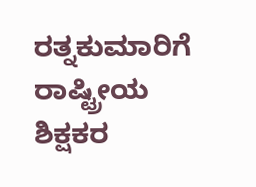ರತ್ನಕುಮಾರಿಗೆ ರಾಷ್ಟ್ರೀಯ ಶಿಕ್ಷಕರ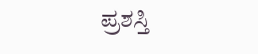ಪ್ರಶಸ್ತಿ